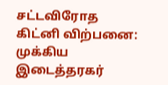சட்டவிரோத கிட்னி விற்பனை: முக்கிய இடைத்தரகர்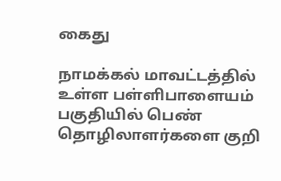கைது

நாமக்கல் மாவட்டத்தில் உள்ள பள்ளிபாளையம் பகுதியில் பெண் தொழிலாளர்களை குறி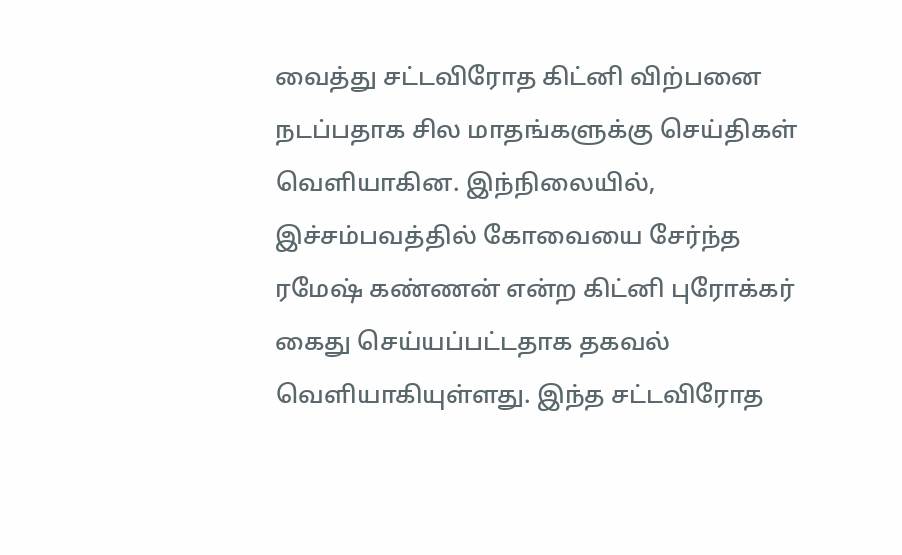வைத்து சட்டவிரோத கிட்னி விற்பனை நடப்பதாக சில மாதங்களுக்கு செய்திகள் வெளியாகின. இந்நிலையில், இச்சம்பவத்தில் கோவையை சேர்ந்த ரமேஷ் கண்ணன் என்ற கிட்னி புரோக்கர் கைது செய்யப்பட்டதாக தகவல் வெளியாகியுள்ளது. இந்த சட்டவிரோத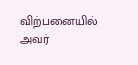விற்பனையில் அவர்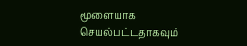மூளையாக செயல்பட்டதாகவும்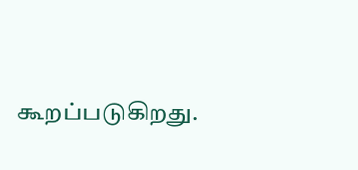கூறப்படுகிறது.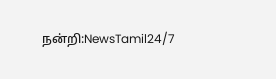நன்றி:NewsTamil24/7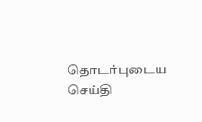தொடர்புடைய செய்தி